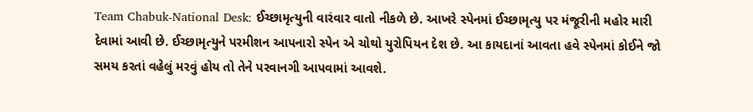Team Chabuk-National Desk: ઈચ્છામૃત્યુની વારંવાર વાતો નીકળે છે. આખરે સ્પેનમાં ઈચ્છામૃત્યુ પર મંજૂરીની મહોર મારી દેવામાં આવી છે. ઈચ્છામૃત્યુને પરમીશન આપનારો સ્પેન એ ચોથો યુરોપિયન દેશ છે. આ કાયદાનાં આવતા હવે સ્પેનમાં કોઈને જો સમય કરતાં વહેલું મરવું હોય તો તેને પરવાનગી આપવામાં આવશે.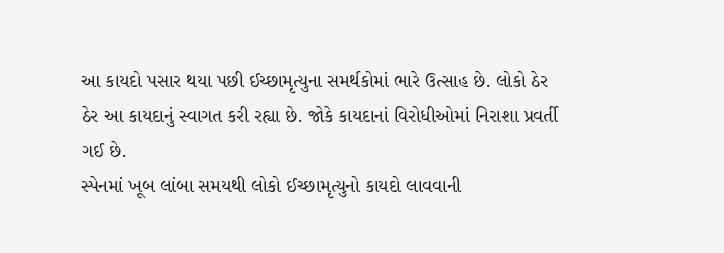આ કાયદો પસાર થયા પછી ઈચ્છામૃત્યુના સમર્થકોમાં ભારે ઉત્સાહ છે. લોકો ઠેર ઠેર આ કાયદાનું સ્વાગત કરી રહ્યા છે. જોકે કાયદાનાં વિરોધીઓમાં નિરાશા પ્રવર્તી ગઈ છે.
સ્પેનમાં ખૂબ લાંબા સમયથી લોકો ઈચ્છામૃત્યુનો કાયદો લાવવાની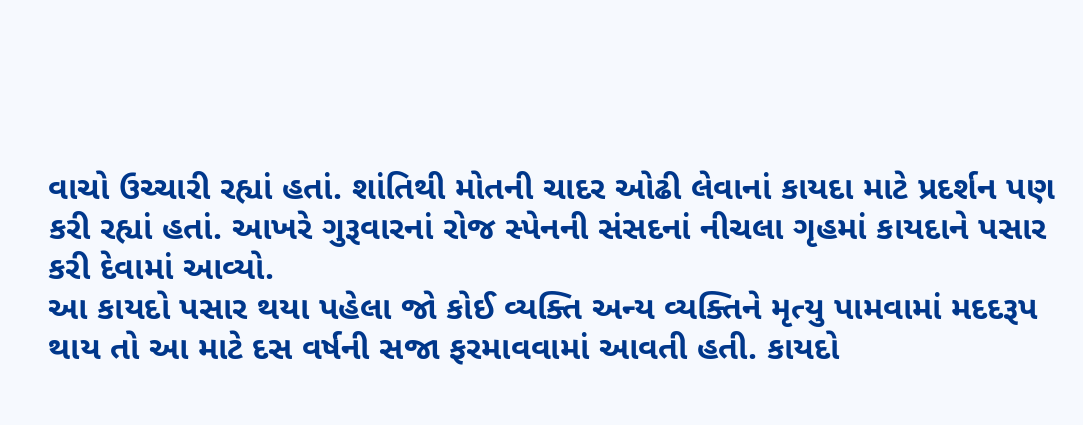વાચો ઉચ્ચારી રહ્યાં હતાં. શાંતિથી મોતની ચાદર ઓઢી લેવાનાં કાયદા માટે પ્રદર્શન પણ કરી રહ્યાં હતાં. આખરે ગુરૂવારનાં રોજ સ્પેનની સંસદનાં નીચલા ગૃહમાં કાયદાને પસાર કરી દેવામાં આવ્યો.
આ કાયદો પસાર થયા પહેલા જો કોઈ વ્યક્તિ અન્ય વ્યક્તિને મૃત્યુ પામવામાં મદદરૂપ થાય તો આ માટે દસ વર્ષની સજા ફરમાવવામાં આવતી હતી. કાયદો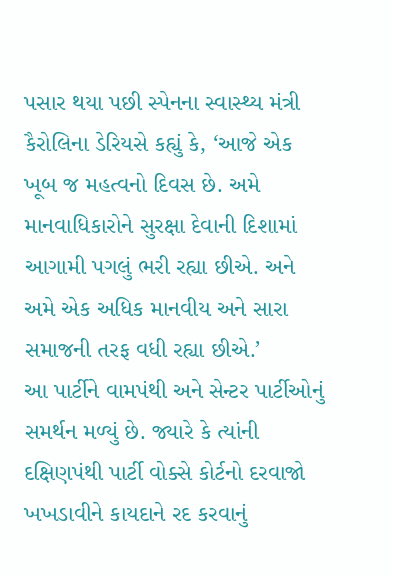પસાર થયા પછી સ્પેનના સ્વાસ્થ્ય મંત્રી કૈરોલિના ડેરિયસે કહ્યું કે, ‘આજે એક ખૂબ જ મહત્વનો દિવસ છે. અમે માનવાધિકારોને સુરક્ષા દેવાની દિશામાં આગામી પગલું ભરી રહ્યા છીએ. અને અમે એક અધિક માનવીય અને સારા સમાજની તરફ વધી રહ્યા છીએ.’
આ પાર્ટીને વામપંથી અને સેન્ટર પાર્ટીઓનું સમર્થન મળ્યું છે. જ્યારે કે ત્યાંની દક્ષિણપંથી પાર્ટી વોક્સે કોર્ટનો દરવાજો ખખડાવીને કાયદાને રદ કરવાનું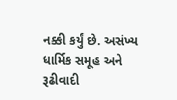નક્કી કર્યું છે. અસંખ્ય ધાર્મિક સમૂહ અને રૂઢીવાદી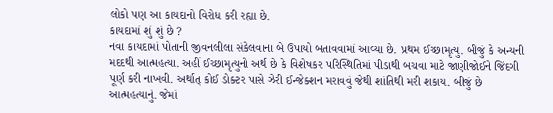લોકો પણ આ કાયદાનો વિરોધ કરી રહ્યા છે.
કાયદામાં શું શું છે ?
નવા કાયદામાં પોતાની જીવનલીલા સંકેલવાના બે ઉપાયો બતાવવામાં આવ્યા છે. પ્રથમ ઈચ્છામૃત્યુ. બીજું કે અન્યની મદદથી આત્મહત્યા. અહીં ઈચ્છામૃત્યુનો અર્થ છે કે વિશેષકર પરિસ્થિતિમાં પીડાથી બચવા માટે જાણીજોઈને જિંદગી પૂર્ણ કરી નાખવી. અર્થાત્ કોઈ ડોક્ટર પાસે ઝેરી ઈન્જેક્શન મરાવવું જેથી શાંતિથી મરી શકાય. બીજું છે આત્મહત્યાનું. જેમાં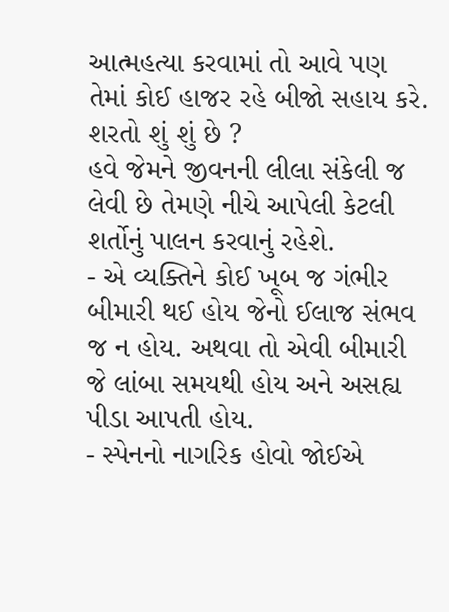આત્મહત્યા કરવામાં તો આવે પણ તેમાં કોઈ હાજર રહે બીજો સહાય કરે.
શરતો શું શું છે ?
હવે જેમને જીવનની લીલા સંકેલી જ લેવી છે તેમણે નીચે આપેલી કેટલી શર્તોનું પાલન કરવાનું રહેશે.
- એ વ્યક્તિને કોઈ ખૂબ જ ગંભીર બીમારી થઈ હોય જેનો ઈલાજ સંભવ જ ન હોય. અથવા તો એવી બીમારી જે લાંબા સમયથી હોય અને અસહ્ય પીડા આપતી હોય.
- સ્પેનનો નાગરિક હોવો જોઈએ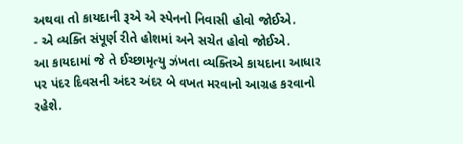અથવા તો કાયદાની રૂએ એ સ્પેનનો નિવાસી હોવો જોઈએ.
- એ વ્યક્તિ સંપૂર્ણ રીતે હોશમાં અને સચેત હોવો જોઈએ.
આ કાયદામાં જે તે ઈચ્છામૃત્યુ ઝંખતા વ્યક્તિએ કાયદાના આધાર પર પંદર દિવસની અંદર અંદર બે વખત મરવાનો આગ્રહ કરવાનો રહેશે.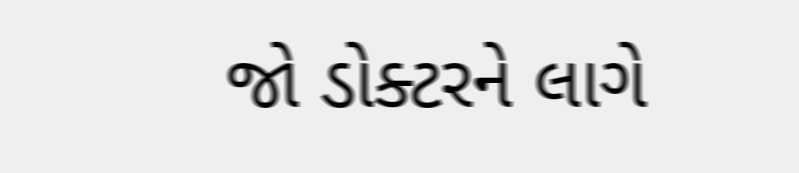જો ડોક્ટરને લાગે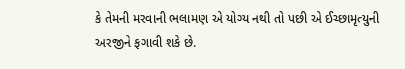કે તેમની મરવાની ભલામણ એ યોગ્ય નથી તો પછી એ ઈચ્છામૃત્યુની અરજીને ફગાવી શકે છે.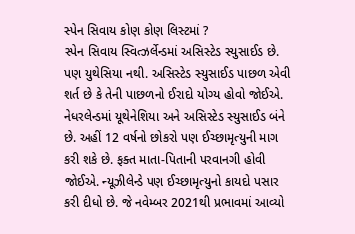સ્પેન સિવાય કોણ કોણ લિસ્ટમાં ?
સ્પેન સિવાય સ્વિત્ઝર્લેન્ડમાં અસિસ્ટેડ સ્યુસાઈડ છે. પણ યુથેસિયા નથી. અસિસ્ટેડ સ્યુસાઈડ પાછળ એવી શર્ત છે કે તેની પાછળનો ઈરાદો યોગ્ય હોવો જોઈએ. નેધરલેન્ડમાં યૂથેનેશિયા અને અસિસ્ટેડ સ્યુસાઈડ બંને છે. અહીં 12 વર્ષનો છોકરો પણ ઈચ્છામૃત્યુની માગ કરી શકે છે. ફક્ત માતા-પિતાની પરવાનગી હોવી જોઈએ. ન્યૂઝીલેન્ડે પણ ઈચ્છામૃત્યુનો કાયદો પસાર કરી દીધો છે. જે નવેમ્બર 2021થી પ્રભાવમાં આવ્યો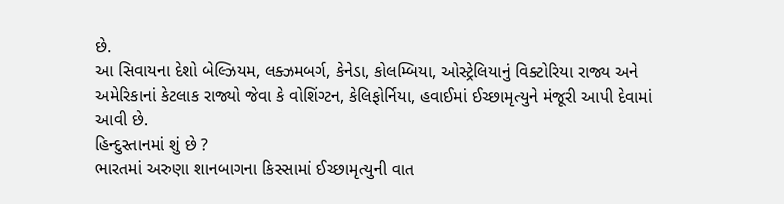છે.
આ સિવાયના દેશો બેલ્ઝિયમ, લક્ઝમબર્ગ, કેનેડા, કોલમ્બિયા, ઓસ્ટ્રેલિયાનું વિક્ટોરિયા રાજ્ય અને અમેરિકાનાં કેટલાક રાજ્યો જેવા કે વોશિંગ્ટન, કેલિફોર્નિયા, હવાઈમાં ઈચ્છામૃત્યુને મંજૂરી આપી દેવામાં આવી છે.
હિન્દુસ્તાનમાં શું છે ?
ભારતમાં અરુણા શાનબાગના કિસ્સામાં ઈચ્છામૃત્યુની વાત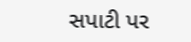સપાટી પર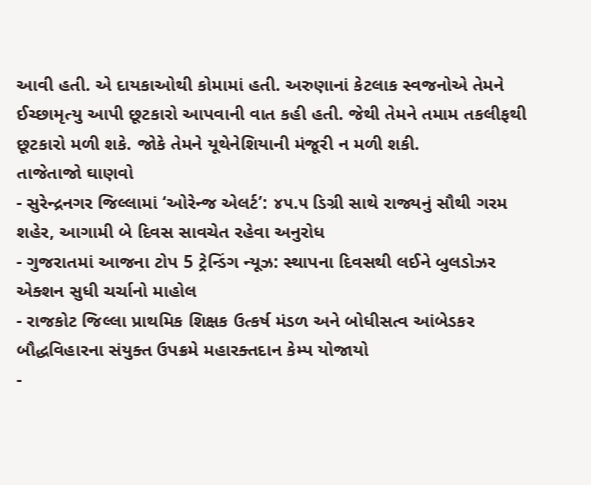આવી હતી. એ દાયકાઓથી કોમામાં હતી. અરુણાનાં કેટલાક સ્વજનોએ તેમને ઈચ્છામૃત્યુ આપી છૂટકારો આપવાની વાત કહી હતી. જેથી તેમને તમામ તકલીફથી છૂટકારો મળી શકે. જોકે તેમને યૂથેનેશિયાની મંજૂરી ન મળી શકી.
તાજેતાજો ઘાણવો
- સુરેન્દ્રનગર જિલ્લામાં ‘ઓરેન્જ એલર્ટ’: ૪૫.૫ ડિગ્રી સાથે રાજ્યનું સૌથી ગરમ શહેર, આગામી બે દિવસ સાવચેત રહેવા અનુરોધ
- ગુજરાતમાં આજના ટોપ 5 ટ્રેન્ડિંગ ન્યૂઝ: સ્થાપના દિવસથી લઈને બુલડોઝર એક્શન સુધી ચર્ચાનો માહોલ
- રાજકોટ જિલ્લા પ્રાથમિક શિક્ષક ઉત્કર્ષ મંડળ અને બોધીસત્વ આંબેડકર બૌદ્ધવિહારના સંયુક્ત ઉપક્રમે મહારક્તદાન કેમ્પ યોજાયો
-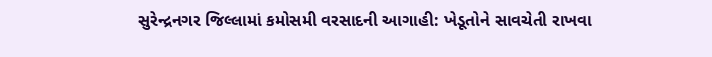સુરેન્દ્રનગર જિલ્લામાં કમોસમી વરસાદની આગાહી: ખેડૂતોને સાવચેતી રાખવા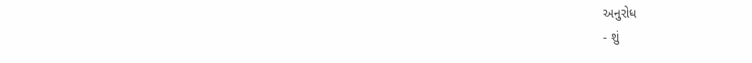અનુરોધ
- શું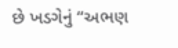છે ખડગેનું “અભણ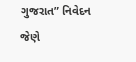ગુજરાત” નિવેદન જેણે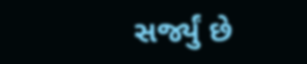સર્જ્યું છે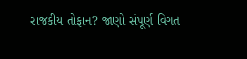રાજકીય તોફાન? જાણો સંપૂર્ણ વિગત